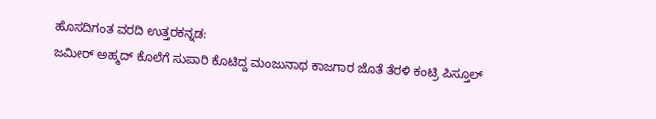ಹೊಸದಿಗಂತ ವರದಿ ಉತ್ತರಕನ್ನಡ:
ಜಮೀರ್ ಅಹ್ಮದ್ ಕೊಲೆಗೆ ಸುಪಾರಿ ಕೊಟಿದ್ದ ಮಂಜುನಾಥ ಕಾಜಗಾರ ಜೊತೆ ತೆರಳಿ ಕಂಟ್ರಿ ಪಿಸ್ತೂಲ್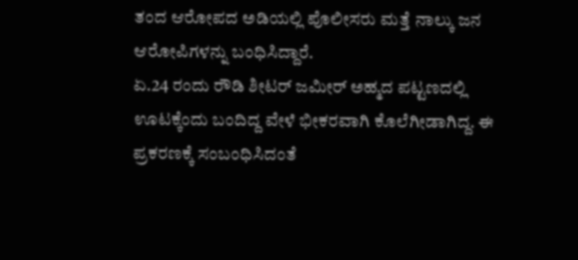ತಂದ ಆರೋಪದ ಅಡಿಯಲ್ಲಿ ಪೊಲೀಸರು ಮತ್ತೆ ನಾಲ್ಕು ಜನ ಆರೋಪಿಗಳನ್ನು ಬಂಧಿಸಿದ್ದಾರೆ.
ಏ.24 ರಂದು ರೌಡಿ ಶೀಟರ್ ಜಮೀರ್ ಅಹ್ಮದ ಪಟ್ಟಣದಲ್ಲಿ ಊಟಕ್ಕೆಂದು ಬಂದಿದ್ದ ವೇಳೆ ಭೀಕರವಾಗಿ ಕೊಲೆಗೀಡಾಗಿದ್ದ. ಈ ಪ್ರಕರಣಕ್ಕೆ ಸಂಬಂಧಿಸಿದಂತೆ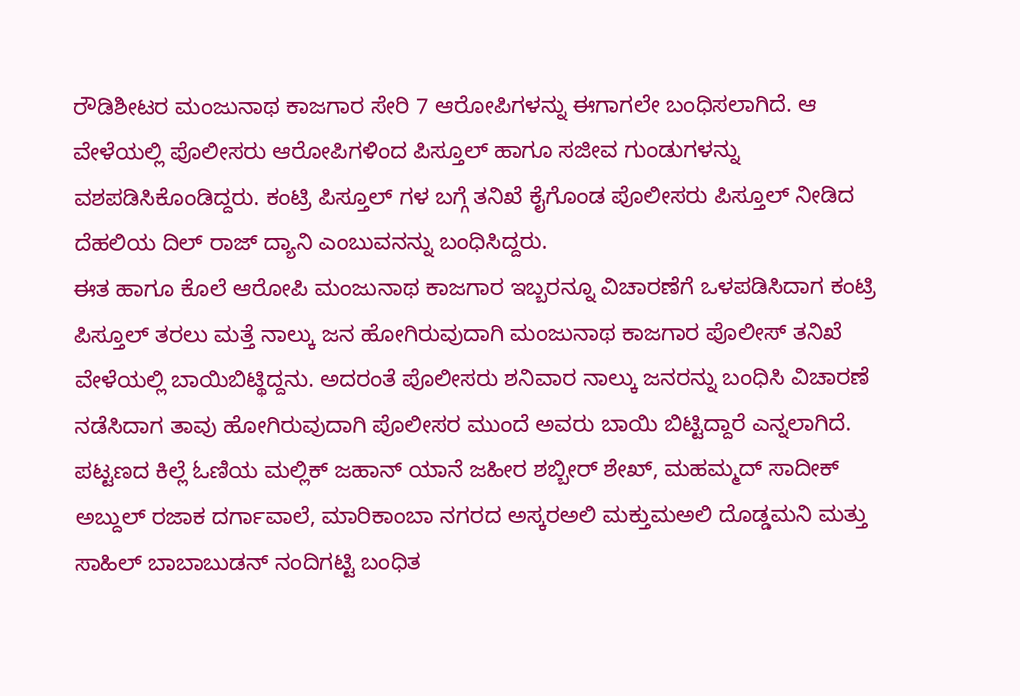ರೌಡಿಶೀಟರ ಮಂಜುನಾಥ ಕಾಜಗಾರ ಸೇರಿ 7 ಆರೋಪಿಗಳನ್ನು ಈಗಾಗಲೇ ಬಂಧಿಸಲಾಗಿದೆ. ಆ ವೇಳೆಯಲ್ಲಿ ಪೊಲೀಸರು ಆರೋಪಿಗಳಿಂದ ಪಿಸ್ತೂಲ್ ಹಾಗೂ ಸಜೀವ ಗುಂಡುಗಳನ್ನು ವಶಪಡಿಸಿಕೊಂಡಿದ್ದರು. ಕಂಟ್ರಿ ಪಿಸ್ತೂಲ್ ಗಳ ಬಗ್ಗೆ ತನಿಖೆ ಕೈಗೊಂಡ ಪೊಲೀಸರು ಪಿಸ್ತೂಲ್ ನೀಡಿದ ದೆಹಲಿಯ ದಿಲ್ ರಾಜ್ ದ್ಯಾನಿ ಎಂಬುವನನ್ನು ಬಂಧಿಸಿದ್ದರು.
ಈತ ಹಾಗೂ ಕೊಲೆ ಆರೋಪಿ ಮಂಜುನಾಥ ಕಾಜಗಾರ ಇಬ್ಬರನ್ನೂ ವಿಚಾರಣೆಗೆ ಒಳಪಡಿಸಿದಾಗ ಕಂಟ್ರಿ ಪಿಸ್ತೂಲ್ ತರಲು ಮತ್ತೆ ನಾಲ್ಕು ಜನ ಹೋಗಿರುವುದಾಗಿ ಮಂಜುನಾಥ ಕಾಜಗಾರ ಪೊಲೀಸ್ ತನಿಖೆ ವೇಳೆಯಲ್ಲಿ ಬಾಯಿಬಿಟ್ಥಿದ್ದನು. ಅದರಂತೆ ಪೊಲೀಸರು ಶನಿವಾರ ನಾಲ್ಕು ಜನರನ್ನು ಬಂಧಿಸಿ ವಿಚಾರಣೆ ನಡೆಸಿದಾಗ ತಾವು ಹೋಗಿರುವುದಾಗಿ ಪೊಲೀಸರ ಮುಂದೆ ಅವರು ಬಾಯಿ ಬಿಟ್ಟಿದ್ದಾರೆ ಎನ್ನಲಾಗಿದೆ.
ಪಟ್ಟಣದ ಕಿಲ್ಲೆ ಓಣಿಯ ಮಲ್ಲಿಕ್ ಜಹಾನ್ ಯಾನೆ ಜಹೀರ ಶಬ್ಬೀರ್ ಶೇಖ್, ಮಹಮ್ಮದ್ ಸಾದೀಕ್ ಅಬ್ದುಲ್ ರಜಾಕ ದರ್ಗಾವಾಲೆ, ಮಾರಿಕಾಂಬಾ ನಗರದ ಅಸ್ಕರಅಲಿ ಮಕ್ತುಮಅಲಿ ದೊಡ್ಡಮನಿ ಮತ್ತು ಸಾಹಿಲ್ ಬಾಬಾಬುಡನ್ ನಂದಿಗಟ್ಟಿ ಬಂಧಿತ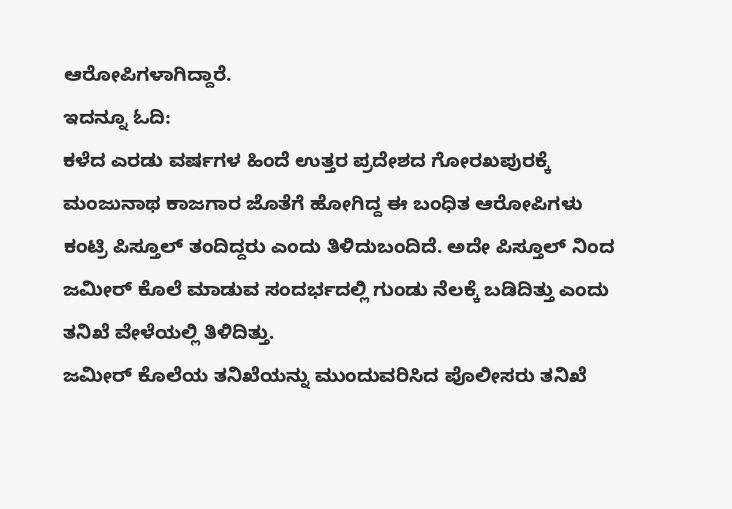ಆರೋಪಿಗಳಾಗಿದ್ದಾರೆ.
ಇದನ್ನೂ ಓದಿ:
ಕಳೆದ ಎರಡು ವರ್ಷಗಳ ಹಿಂದೆ ಉತ್ತರ ಪ್ರದೇಶದ ಗೋರಖಪುರಕ್ಕೆ ಮಂಜುನಾಥ ಕಾಜಗಾರ ಜೊತೆಗೆ ಹೋಗಿದ್ದ ಈ ಬಂಧಿತ ಆರೋಪಿಗಳು ಕಂಟ್ರಿ ಪಿಸ್ತೂಲ್ ತಂದಿದ್ದರು ಎಂದು ತಿಳಿದುಬಂದಿದೆ. ಅದೇ ಪಿಸ್ತೂಲ್ ನಿಂದ ಜಮೀರ್ ಕೊಲೆ ಮಾಡುವ ಸಂದರ್ಭದಲ್ಲಿ ಗುಂಡು ನೆಲಕ್ಕೆ ಬಡಿದಿತ್ತು ಎಂದು ತನಿಖೆ ವೇಳೆಯಲ್ಲಿ ತಿಳಿದಿತ್ತು.
ಜಮೀರ್ ಕೊಲೆಯ ತನಿಖೆಯನ್ನು ಮುಂದುವರಿಸಿದ ಪೊಲೀಸರು ತನಿಖೆ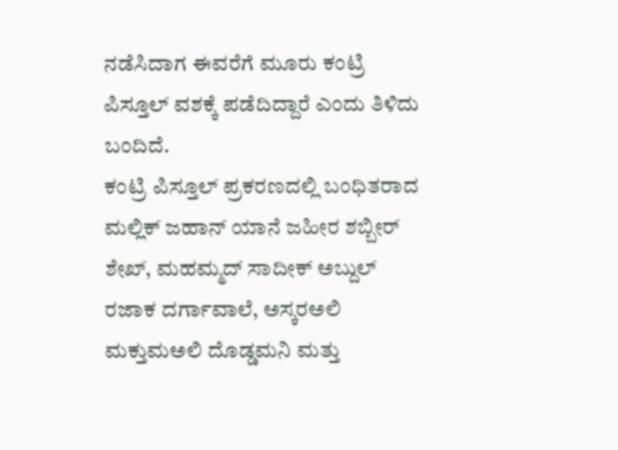ನಡೆಸಿದಾಗ ಈವರೆಗೆ ಮೂರು ಕಂಟ್ರಿ ಪಿಸ್ತೂಲ್ ವಶಕ್ಕೆ ಪಡೆದಿದ್ದಾರೆ ಎಂದು ತಿಳಿದು ಬಂದಿದೆ.
ಕಂಟ್ರಿ ಪಿಸ್ತೂಲ್ ಪ್ರಕರಣದಲ್ಲಿ ಬಂಧಿತರಾದ ಮಲ್ಲಿಕ್ ಜಹಾನ್ ಯಾನೆ ಜಹೀರ ಶಬ್ಬೀರ್ ಶೇಖ್, ಮಹಮ್ಮದ್ ಸಾದೀಕ್ ಅಬ್ದುಲ್ ರಜಾಕ ದರ್ಗಾವಾಲೆ, ಅಸ್ಕರಅಲಿ ಮಕ್ತುಮಅಲಿ ದೊಡ್ಡಮನಿ ಮತ್ತು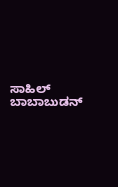ಸಾಹಿಲ್ ಬಾಬಾಬುಡನ್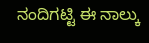ನಂದಿಗಟ್ಟಿ ಈ ನಾಲ್ಕು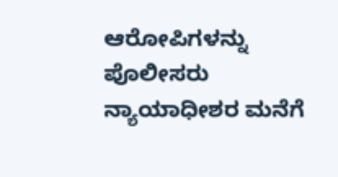ಆರೋಪಿಗಳನ್ನು ಪೊಲೀಸರು ನ್ಯಾಯಾಧೀಶರ ಮನೆಗೆ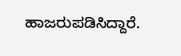ಹಾಜರುಪಡಿಸಿದ್ದಾರೆ.